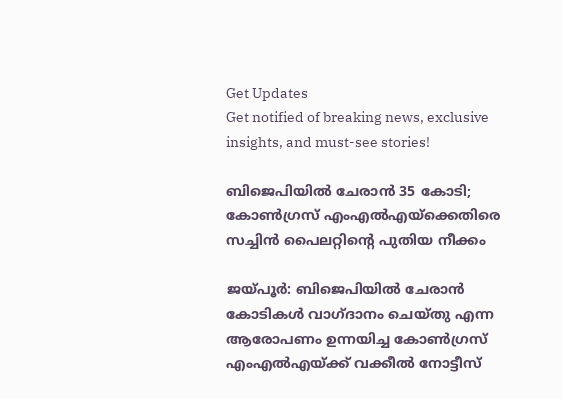Get Updates
Get notified of breaking news, exclusive insights, and must-see stories!

ബിജെപിയില്‍ ചേരാന്‍ 35 കോടി; കോണ്‍ഗ്രസ് എംഎല്‍എയ്‌ക്കെതിരെ സച്ചിന്‍ പൈലറ്റിന്റെ പുതിയ നീക്കം

ജയ്പൂര്‍: ബിജെപിയില്‍ ചേരാന്‍ കോടികള്‍ വാഗ്ദാനം ചെയ്തു എന്ന ആരോപണം ഉന്നയിച്ച കോണ്‍ഗ്രസ് എംഎല്‍എയ്ക്ക് വക്കീല്‍ നോട്ടീസ്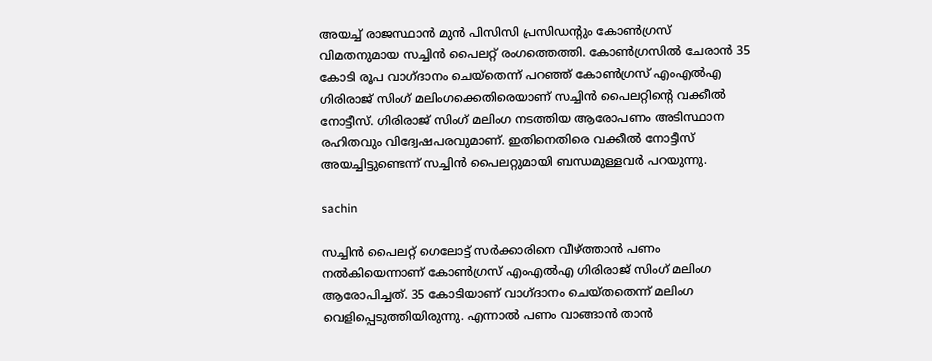അയച്ച് രാജസ്ഥാന്‍ മുന്‍ പിസിസി പ്രസിഡന്റും കോണ്‍ഗ്രസ് വിമതനുമായ സച്ചിന്‍ പൈലറ്റ് രംഗത്തെത്തി. കോണ്‍ഗ്രസില്‍ ചേരാന്‍ 35 കോടി രൂപ വാഗ്ദാനം ചെയ്‌തെന്ന് പറഞ്ഞ് കോണ്‍ഗ്രസ് എംഎല്‍എ ഗിരിരാജ് സിംഗ് മലിംഗക്കെതിരെയാണ് സച്ചിന്‍ പൈലറ്റിന്റെ വക്കീല്‍ നോട്ടീസ്. ഗിരിരാജ് സിംഗ് മലിംഗ നടത്തിയ ആരോപണം അടിസ്ഥാന രഹിതവും വിദ്വേഷപരവുമാണ്. ഇതിനെതിരെ വക്കീല്‍ നോട്ടീസ് അയച്ചിട്ടുണ്ടെന്ന് സച്ചിന്‍ പൈലറ്റുമായി ബന്ധമുള്ളവര്‍ പറയുന്നു.

sachin

സച്ചിന്‍ പൈലറ്റ് ഗെലോട്ട് സര്‍ക്കാരിനെ വീഴ്ത്താന്‍ പണം നല്‍കിയെന്നാണ് കോണ്‍ഗ്രസ് എംഎല്‍എ ഗിരിരാജ് സിംഗ് മലിംഗ ആരോപിച്ചത്. 35 കോടിയാണ് വാഗ്ദാനം ചെയ്തതെന്ന് മലിംഗ വെളിപ്പെടുത്തിയിരുന്നു. എന്നാല്‍ പണം വാങ്ങാന്‍ താന്‍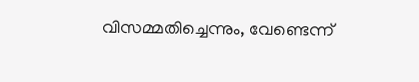വിസമ്മതിച്ചെന്നും, വേണ്ടെന്ന്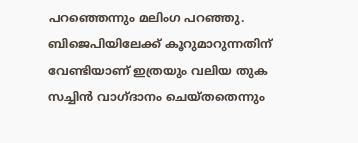പറഞ്ഞെന്നും മലിംഗ പറഞ്ഞു. ബിജെപിയിലേക്ക് കൂറുമാറുന്നതിന് വേണ്ടിയാണ് ഇത്രയും വലിയ തുക സച്ചിന്‍ വാഗ്ദാനം ചെയ്തതെന്നും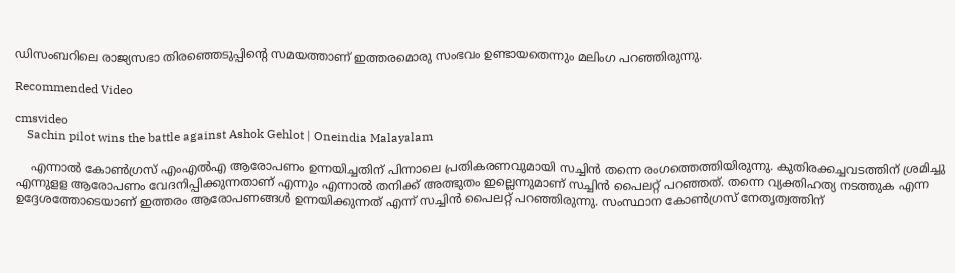ഡിസംബറിലെ രാജ്യസഭാ തിരഞ്ഞെടുപ്പിന്റെ സമയത്താണ് ഇത്തരമൊരു സംഭവം ഉണ്ടായതെന്നും മലിംഗ പറഞ്ഞിരുന്നു.

Recommended Video

cmsvideo
    Sachin pilot wins the battle against Ashok Gehlot | Oneindia Malayalam

    എന്നാല്‍ കോണ്‍ഗ്രസ് എംഎല്‍എ ആരോപണം ഉന്നയിച്ചതിന് പിന്നാലെ പ്രതികരണവുമായി സച്ചിന്‍ തന്നെ രംഗത്തെത്തിയിരുന്നു. കുതിരക്കച്ചവടത്തിന് ശ്രമിച്ചു എന്നുളള ആരോപണം വേദനിപ്പിക്കുന്നതാണ് എന്നും എന്നാല്‍ തനിക്ക് അത്ഭുതം ഇല്ലെന്നുമാണ് സച്ചിന്‍ പൈലറ്റ് പറഞ്ഞത്. തന്നെ വ്യക്തിഹത്യ നടത്തുക എന്ന ഉദ്ദേശത്തോടെയാണ് ഇത്തരം ആരോപണങ്ങള്‍ ഉന്നയിക്കുന്നത് എന്ന് സച്ചിന്‍ പൈലറ്റ് പറഞ്ഞിരുന്നു. സംസ്ഥാന കോണ്‍ഗ്രസ് നേതൃത്വത്തിന്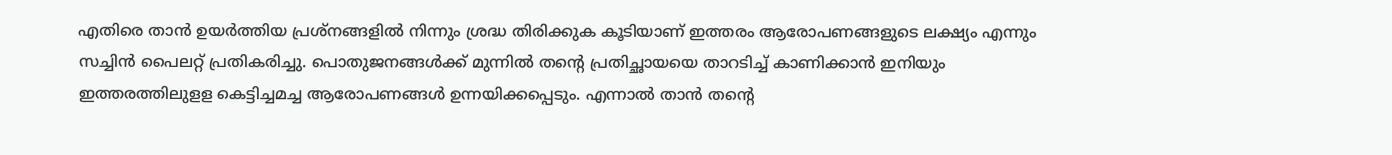എതിരെ താന്‍ ഉയര്‍ത്തിയ പ്രശ്നങ്ങളില്‍ നിന്നും ശ്രദ്ധ തിരിക്കുക കൂടിയാണ് ഇത്തരം ആരോപണങ്ങളുടെ ലക്ഷ്യം എന്നും സച്ചിന്‍ പൈലറ്റ് പ്രതികരിച്ചു. പൊതുജനങ്ങള്‍ക്ക് മുന്നില്‍ തന്റെ പ്രതിച്ഛായയെ താറടിച്ച് കാണിക്കാന്‍ ഇനിയും ഇത്തരത്തിലുളള കെട്ടിച്ചമച്ച ആരോപണങ്ങള്‍ ഉന്നയിക്കപ്പെടും. എന്നാല്‍ താന്‍ തന്റെ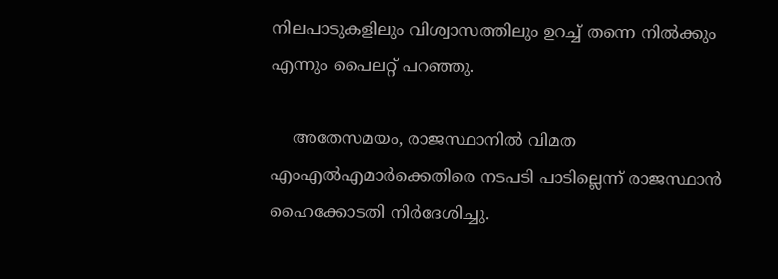നിലപാടുകളിലും വിശ്വാസത്തിലും ഉറച്ച് തന്നെ നില്‍ക്കും എന്നും പൈലറ്റ് പറഞ്ഞു.

    അതേസമയം, രാജസ്ഥാനില്‍ വിമത എംഎല്‍എമാര്‍ക്കെതിരെ നടപടി പാടില്ലെന്ന് രാജസ്ഥാന്‍ ഹൈക്കോടതി നിര്‍ദേശിച്ചു.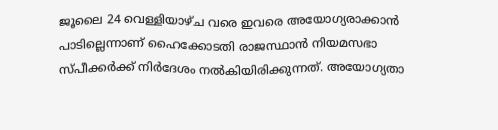ജൂലൈ 24 വെള്ളിയാഴ്ച വരെ ഇവരെ അയോഗ്യരാക്കാന്‍ പാടില്ലെന്നാണ് ഹൈക്കോടതി രാജസ്ഥാന്‍ നിയമസഭാ സ്പീക്കര്‍ക്ക് നിര്‍ദേശം നല്‍കിയിരിക്കുന്നത്. അയോഗ്യതാ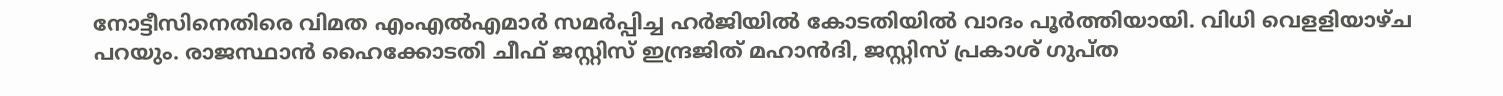നോട്ടീസിനെതിരെ വിമത എംഎല്‍എമാര്‍ സമര്‍പ്പിച്ച ഹര്‍ജിയില്‍ കോടതിയില്‍ വാദം പൂര്‍ത്തിയായി. വിധി വെളളിയാഴ്ച പറയും. രാജസ്ഥാന്‍ ഹൈക്കോടതി ചീഫ് ജസ്റ്റിസ് ഇന്ദ്രജിത് മഹാന്‍ദി, ജസ്റ്റിസ് പ്രകാശ് ഗുപ്ത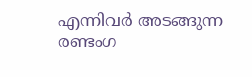എന്നിവര്‍ അടങ്ങുന്ന രണ്ടംഗ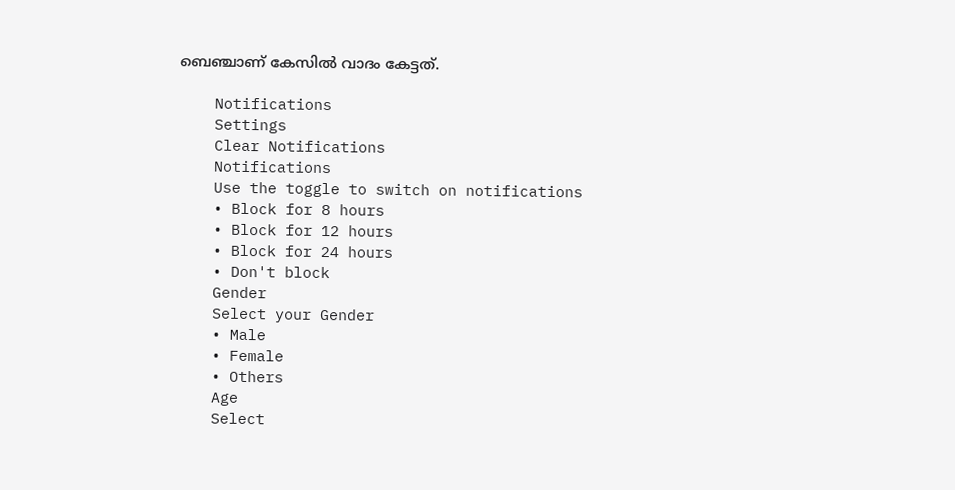ബെഞ്ചാണ് കേസില്‍ വാദം കേട്ടത്.

    Notifications
    Settings
    Clear Notifications
    Notifications
    Use the toggle to switch on notifications
    • Block for 8 hours
    • Block for 12 hours
    • Block for 24 hours
    • Don't block
    Gender
    Select your Gender
    • Male
    • Female
    • Others
    Age
    Select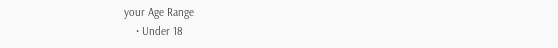your Age Range
    • Under 18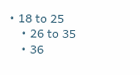• 18 to 25
    • 26 to 35
    • 36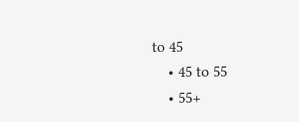to 45
    • 45 to 55
    • 55+